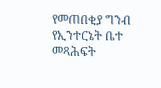የመጠበቂያ ግንብ የኢንተርኔት ቤተ መጻሕፍት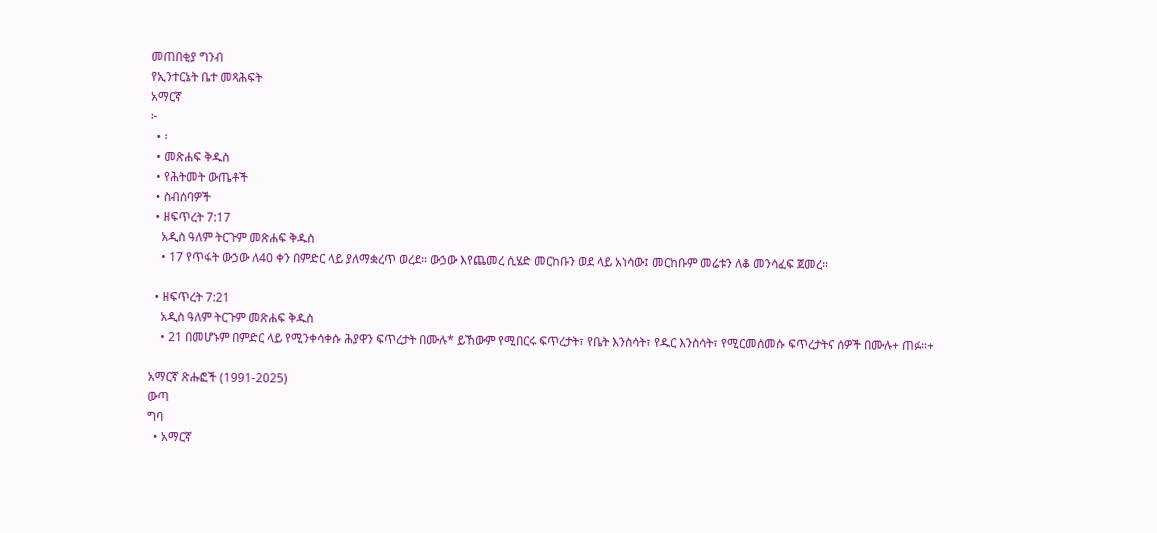መጠበቂያ ግንብ
የኢንተርኔት ቤተ መጻሕፍት
አማርኛ
፦
  • ፡
  • መጽሐፍ ቅዱስ
  • የሕትመት ውጤቶች
  • ስብሰባዎች
  • ዘፍጥረት 7:17
    አዲስ ዓለም ትርጉም መጽሐፍ ቅዱስ
    • 17 የጥፋት ውኃው ለ40 ቀን በምድር ላይ ያለማቋረጥ ወረደ። ውኃው እየጨመረ ሲሄድ መርከቡን ወደ ላይ አነሳው፤ መርከቡም መሬቱን ለቆ መንሳፈፍ ጀመረ።

  • ዘፍጥረት 7:21
    አዲስ ዓለም ትርጉም መጽሐፍ ቅዱስ
    • 21 በመሆኑም በምድር ላይ የሚንቀሳቀሱ ሕያዋን ፍጥረታት በሙሉ* ይኸውም የሚበርሩ ፍጥረታት፣ የቤት እንስሳት፣ የዱር እንስሳት፣ የሚርመሰመሱ ፍጥረታትና ሰዎች በሙሉ+ ጠፉ።+

አማርኛ ጽሑፎች (1991-2025)
ውጣ
ግባ
  • አማርኛ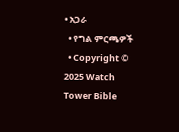• አጋራ
  • የግል ምርጫዎች
  • Copyright © 2025 Watch Tower Bible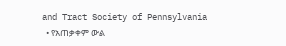and Tract Society of Pennsylvania
  • የአጠቃቀም ውል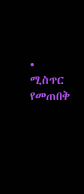• ሚስጥር የመጠበቅ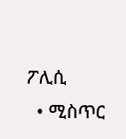ፖሊሲ
  • ሚስጥር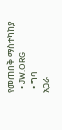የመጠበቅ ማስተካከያ
  • JW.ORG
  • ግባ
አጋራ